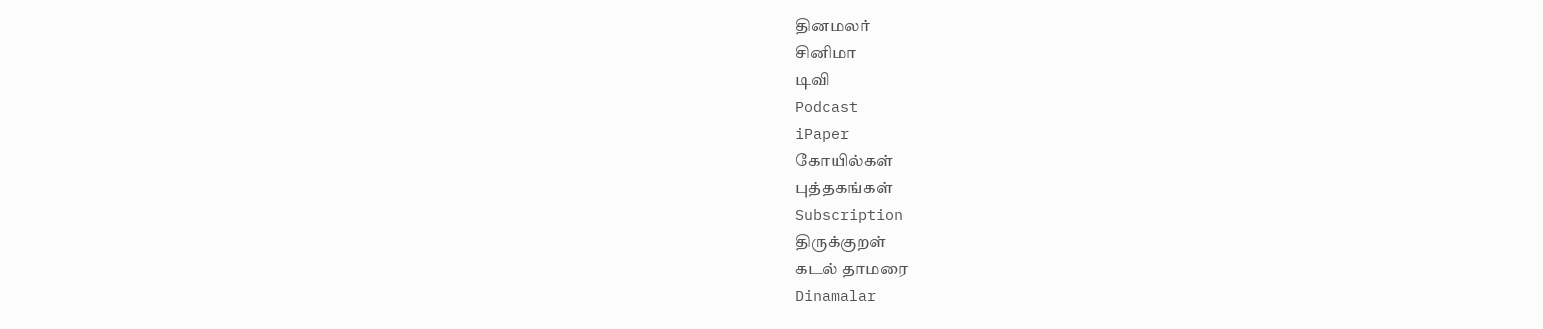தினமலர்
சினிமா
டிவி
Podcast
iPaper
கோயில்கள்
புத்தகங்கள்
Subscription
திருக்குறள்
கடல் தாமரை
Dinamalar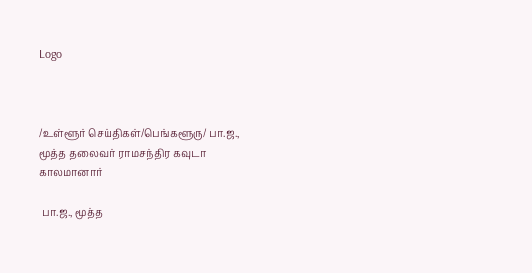Logo



/உள்ளூர் செய்திகள்/பெங்களூரு/ பா.ஜ., மூத்த தலைவர் ராமசந்திர கவுடா காலமானார்

 பா.ஜ., மூத்த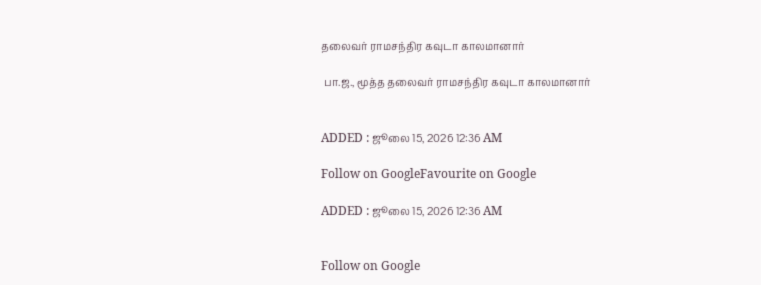தலைவர் ராமசந்திர கவுடா காலமானார்

 பா.ஜ., மூத்த தலைவர் ராமசந்திர கவுடா காலமானார்


ADDED : ஜூலை 15, 2026 12:36 AM

Follow on GoogleFavourite on Google

ADDED : ஜூலை 15, 2026 12:36 AM


Follow on Google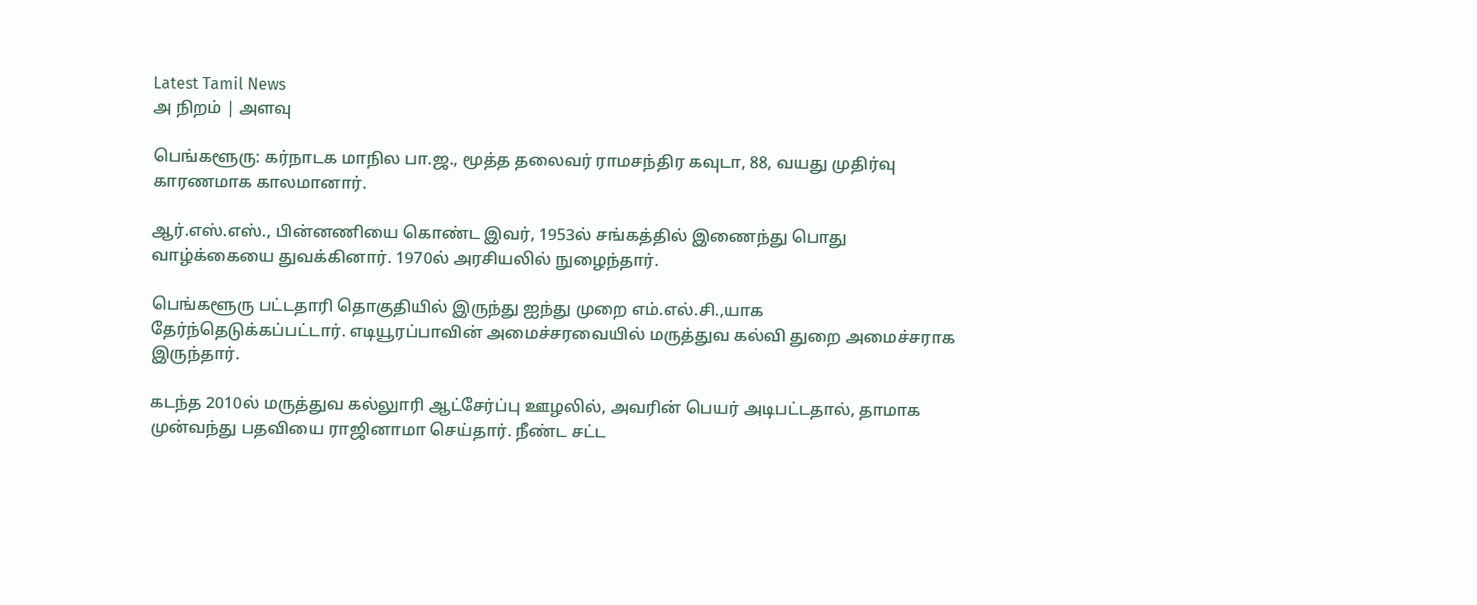Latest Tamil News
அ நிறம் | அளவு

பெங்களூரு: கர்நாடக மாநில பா.ஜ., மூத்த தலைவர் ராமசந்திர கவுடா, 88, வயது முதிர்வு காரணமாக காலமானார்.

ஆர்.எஸ்.எஸ்., பின்னணியை கொண்ட இவர், 1953ல் சங்கத்தில் இணைந்து பொது வாழ்க்கையை துவக்கினார். 1970ல் அரசியலில் நுழைந்தார்.

பெங்களூரு பட்டதாரி தொகுதியில் இருந்து ஐந்து முறை எம்.எல்.சி.,யாக தேர்ந்தெடுக்கப்பட்டார். எடியூரப்பாவின் அமைச்சரவையில் மருத்துவ கல்வி துறை அமைச்சராக இருந்தார்.

கடந்த 2010ல் மருத்துவ கல்லுாரி ஆட்சேர்ப்பு ஊழலில், அவரின் பெயர் அடிபட்டதால், தாமாக முன்வந்து பதவியை ராஜினாமா செய்தார். நீண்ட சட்ட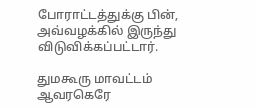போராட்டத்துக்கு பின், அவ்வழக்கில் இருந்து விடுவிக்கப்பட்டார்.

துமகூரு மாவட்டம் ஆவரகெரே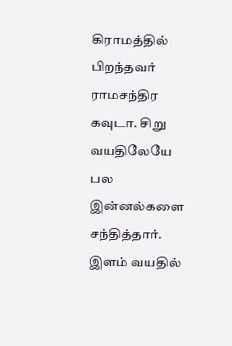கிராமத்தில் பிறந்தவர் ராமசந்திர கவுடா. சிறு வயதிலேயே பல இன்னல்களை சந்தித்தார். இளம் வயதில்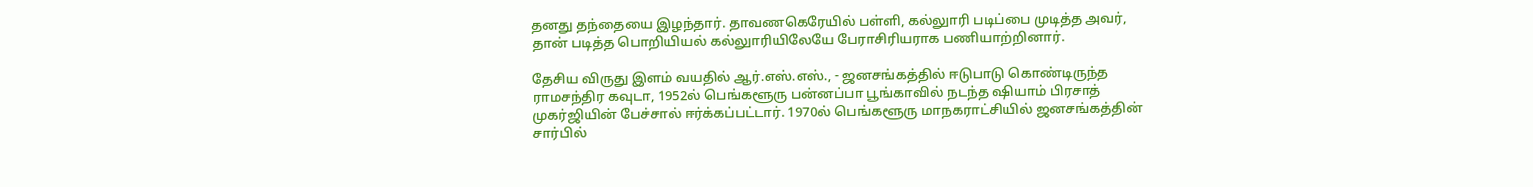தனது தந்தையை இழந்தார். தாவணகெரேயில் பள்ளி, கல்லுாரி படிப்பை முடித்த அவர், தான் படித்த பொறியியல் கல்லுாரியிலேயே பேராசிரியராக பணியாற்றினார்.

தேசிய விருது இளம் வயதில் ஆர்.எஸ்.எஸ்., - ஜனசங்கத்தில் ஈடுபாடு கொண்டிருந்த ராமசந்திர கவுடா, 1952ல் பெங்களூரு பன்னப்பா பூங்காவில் நடந்த ஷியாம் பிரசாத் முகர்ஜியின் பேச்சால் ஈர்க்கப்பட்டார். 1970ல் பெங்களூரு மாநகராட்சியில் ஜனசங்கத்தின் சார்பில்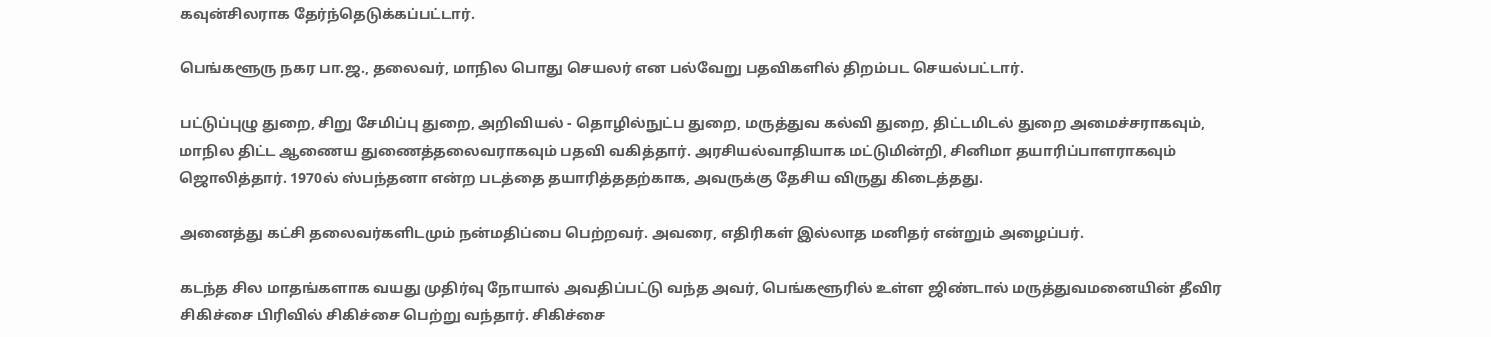கவுன்சிலராக தேர்ந்தெடுக்கப்பட்டார்.

பெங்களூரு நகர பா.ஜ., தலைவர், மாநில பொது செயலர் என பல்வேறு பதவிகளில் திறம்பட செயல்பட்டார்.

பட்டுப்புழு துறை, சிறு சேமிப்பு துறை, அறிவியல் - தொழில்நுட்ப துறை, மருத்துவ கல்வி துறை, திட்டமிடல் துறை அமைச்சராகவும், மாநில திட்ட ஆணைய துணைத்தலைவராகவும் பதவி வகித்தார். அரசியல்வாதியாக மட்டுமின்றி, சினிமா தயாரிப்பாளராகவும் ஜொலித்தார். 1970ல் ஸ்பந்தனா என்ற படத்தை தயாரித்ததற்காக, அவருக்கு தேசிய விருது கிடைத்தது.

அனைத்து கட்சி தலைவர்களிடமும் நன்மதிப்பை பெற்றவர். அவரை, எதிரிகள் இல்லாத மனிதர் என்றும் அழைப்பர்.

கடந்த சில மாதங்களாக வயது முதிர்வு நோயால் அவதிப்பட்டு வந்த அவர், பெங்களூரில் உள்ள ஜிண்டால் மருத்துவமனையின் தீவிர சிகிச்சை பிரிவில் சிகிச்சை பெற்று வந்தார். சிகிச்சை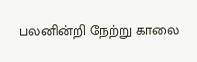பலனின்றி நேற்று காலை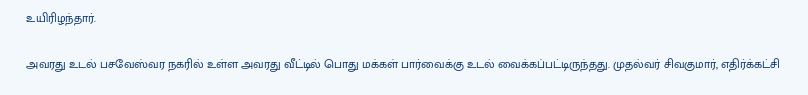உயிரிழந்தார்.

அவரது உடல் பசவேஸ்வர நகரில் உள்ள அவரது வீட்டில் பொது மக்கள் பார்வைக்கு உடல் வைக்கப்பட்டிருந்தது. முதல்வர் சிவகுமார், எதிர்க்கட்சி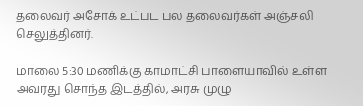தலைவர் அசோக் உட்பட பல தலைவர்கள் அஞ்சலி செலுத்தினர்.

மாலை 5:30 மணிக்கு காமாட்சி பாளையாவில் உள்ள அவரது சொந்த இடத்தில், அரசு முழு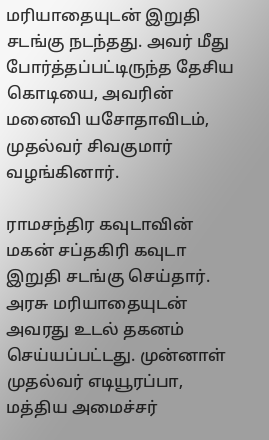மரியாதையுடன் இறுதி சடங்கு நடந்தது. அவர் மீது போர்த்தப்பட்டிருந்த தேசிய கொடியை, அவரின் மனைவி யசோதாவிடம், முதல்வர் சிவகுமார் வழங்கினார்.

ராமசந்திர கவுடாவின் மகன் சப்தகிரி கவுடா இறுதி சடங்கு செய்தார். அரசு மரியாதையுடன் அவரது உடல் தகனம் செய்யப்பட்டது. முன்னாள் முதல்வர் எடியூரப்பா, மத்திய அமைச்சர்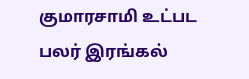குமாரசாமி உட்பட பலர் இரங்கல்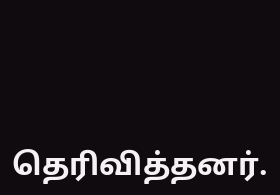தெரிவித்தனர்.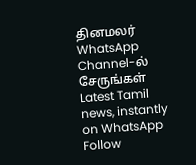தினமலர் WhatsApp Channel-ல் சேருங்கள்
Latest Tamil news, instantly on WhatsApp
Follow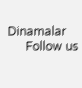Dinamalar
      Follow us